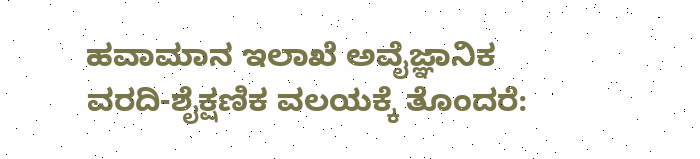ಹವಾಮಾನ ಇಲಾಖೆ ಅವೈಜ್ಞಾನಿಕ ವರದಿ-ಶೈಕ್ಷಣಿಕ ವಲಯಕ್ಕೆ ತೊಂದರೆ: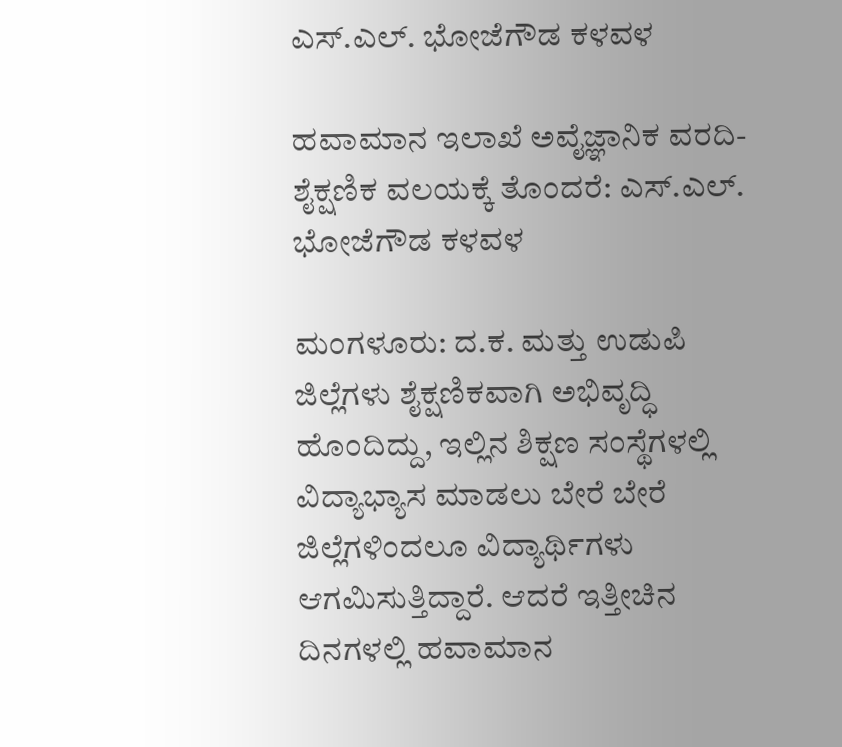ಎಸ್.ಎಲ್. ಭೋಜೆಗೌಡ ಕಳವಳ

ಹವಾಮಾನ ಇಲಾಖೆ ಅವೈಜ್ಞಾನಿಕ ವರದಿ-ಶೈಕ್ಷಣಿಕ ವಲಯಕ್ಕೆ ತೊಂದರೆ: ಎಸ್.ಎಲ್. ಭೋಜೆಗೌಡ ಕಳವಳ

ಮಂಗಳೂರು: ದ.ಕ. ಮತ್ತು ಉಡುಪಿ ಜಿಲ್ಲೆಗಳು ಶೈಕ್ಷಣಿಕವಾಗಿ ಅಭಿವೃದ್ಧಿ ಹೊಂದಿದ್ದು, ಇಲ್ಲಿನ ಶಿಕ್ಷಣ ಸಂಸ್ಥೆಗಳಲ್ಲಿ ವಿದ್ಯಾಭ್ಯಾಸ ಮಾಡಲು ಬೇರೆ ಬೇರೆ ಜಿಲ್ಲೆಗಳಿಂದಲೂ ವಿದ್ಯಾರ್ಥಿಗಳು ಆಗಮಿಸುತ್ತಿದ್ದಾರೆ. ಆದರೆ ಇತ್ತೀಚಿನ ದಿನಗಳಲ್ಲಿ ಹವಾಮಾನ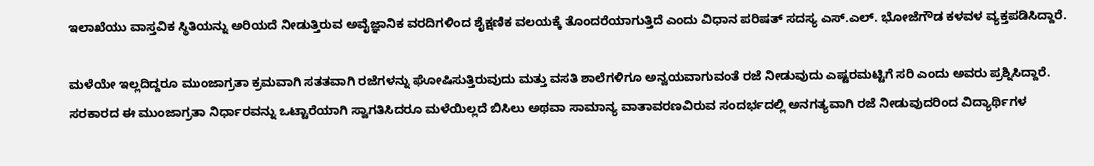ಇಲಾಖೆಯು ವಾಸ್ತವಿಕ ಸ್ಥಿತಿಯನ್ನು ಅರಿಯದೆ ನೀಡುತ್ತಿರುವ ಅವೈಜ್ಞಾನಿಕ ವರದಿಗಳಿಂದ ಶೈಕ್ಷಣಿಕ ವಲಯಕ್ಕೆ ತೊಂದರೆಯಾಗುತ್ತಿದೆ ಎಂದು ವಿಧಾನ ಪರಿಷತ್ ಸದಸ್ಯ ಎಸ್.ಎಲ್. ಭೋಜೆಗೌಡ ಕಳವಳ ವ್ಯಕ್ತಪಡಿಸಿದ್ದಾರೆ.

ಮಳೆಯೇ ಇಲ್ಲದಿದ್ದರೂ ಮುಂಜಾಗ್ರತಾ ಕ್ರಮವಾಗಿ ಸತತವಾಗಿ ರಜೆಗಳನ್ನು ಘೋಷಿಸುತ್ತಿರುವುದು ಮತ್ತು ವಸತಿ ಶಾಲೆಗಳಿಗೂ ಅನ್ವಯವಾಗುವಂತೆ ರಜೆ ನೀಡುವುದು ಎಷ್ಟರಮಟ್ಟಿಗೆ ಸರಿ ಎಂದು ಅವರು ಪ್ರಶ್ನಿಸಿದ್ದಾರೆ. ಸರಕಾರದ ಈ ಮುಂಜಾಗ್ರತಾ ನಿರ್ಧಾರವನ್ನು ಒಟ್ಟಾರೆಯಾಗಿ ಸ್ವಾಗತಿಸಿದರೂ ಮಳೆಯಿಲ್ಲದೆ ಬಿಸಿಲು ಅಥವಾ ಸಾಮಾನ್ಯ ವಾತಾವರಣವಿರುವ ಸಂದರ್ಭದಲ್ಲಿ ಅನಗತ್ಯವಾಗಿ ರಜೆ ನೀಡುವುದರಿಂದ ವಿದ್ಯಾರ್ಥಿಗಳ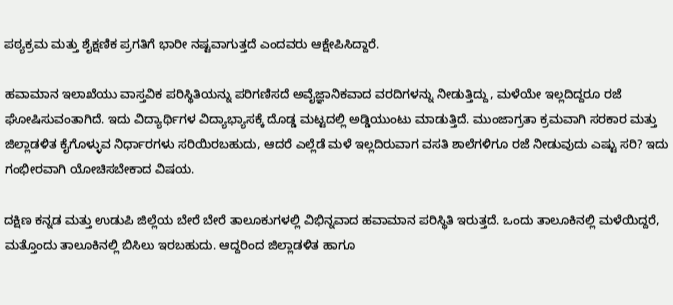ಪಠ್ಯಕ್ರಮ ಮತ್ತು ಶೈಕ್ಷಣಿಕ ಪ್ರಗತಿಗೆ ಭಾರೀ ನಷ್ಟವಾಗುತ್ತದೆ ಎಂದವರು ಆಕ್ಷೇಪಿಸಿದ್ದಾರೆ.

ಹವಾಮಾನ ಇಲಾಖೆಯು ವಾಸ್ತವಿಕ ಪರಿಸ್ಥಿತಿಯನ್ನು ಪರಿಗಣಿಸದೆ ಅವೈಜ್ಞಾನಿಕವಾದ ವರದಿಗಳನ್ನು ನೀಡುತ್ತಿದ್ದು, ಮಳೆಯೇ ಇಲ್ಲದಿದ್ದರೂ ರಜೆ ಘೋಷಿಸುವಂತಾಗಿದೆ. ಇದು ವಿದ್ಯಾರ್ಥಿಗಳ ವಿದ್ಯಾಭ್ಯಾಸಕ್ಕೆ ದೊಡ್ಡ ಮಟ್ಟದಲ್ಲಿ ಅಡ್ಡಿಯುಂಟು ಮಾಡುತ್ತಿದೆ. ಮುಂಜಾಗ್ರತಾ ಕ್ರಮವಾಗಿ ಸರಕಾರ ಮತ್ತು ಜಿಲ್ಲಾಡಳಿತ ಕೈಗೊಳ್ಳುವ ನಿರ್ಧಾರಗಳು ಸರಿಯಿರಬಹುದು, ಆದರೆ ಎಲ್ಲೆಡೆ ಮಳೆ ಇಲ್ಲದಿರುವಾಗ ವಸತಿ ಶಾಲೆಗಳಿಗೂ ರಜೆ ನೀಡುವುದು ಎಷ್ಟು ಸರಿ? ಇದು ಗಂಭೀರವಾಗಿ ಯೋಚಿಸಬೇಕಾದ ವಿಷಯ.

ದಕ್ಷಿಣ ಕನ್ನಡ ಮತ್ತು ಉಡುಪಿ ಜಿಲ್ಲೆಯ ಬೇರೆ ಬೇರೆ ತಾಲೂಕುಗಳಲ್ಲಿ ವಿಭಿನ್ನವಾದ ಹವಾಮಾನ ಪರಿಸ್ಥಿತಿ ಇರುತ್ತದೆ. ಒಂದು ತಾಲೂಕಿನಲ್ಲಿ ಮಳೆಯಿದ್ದರೆ, ಮತ್ತೊಂದು ತಾಲೂಕಿನಲ್ಲಿ ಬಿಸಿಲು ಇರಬಹುದು. ಆದ್ದರಿಂದ ಜಿಲ್ಲಾಡಳಿತ ಹಾಗೂ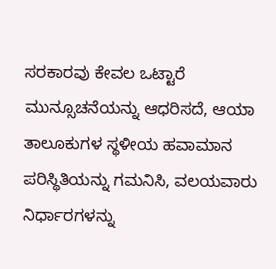ಸರಕಾರವು ಕೇವಲ ಒಟ್ಟಾರೆ ಮುನ್ಸೂಚನೆಯನ್ನು ಆಧರಿಸದೆ, ಆಯಾ ತಾಲೂಕುಗಳ ಸ್ಥಳೀಯ ಹವಾಮಾನ ಪರಿಸ್ಥಿತಿಯನ್ನು ಗಮನಿಸಿ, ವಲಯವಾರು ನಿರ್ಧಾರಗಳನ್ನು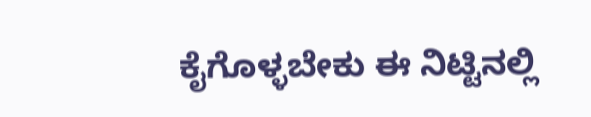ಕೈಗೊಳ್ಳಬೇಕು ಈ ನಿಟ್ಟಿನಲ್ಲಿ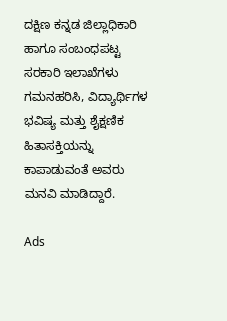ದಕ್ಷಿಣ ಕನ್ನಡ ಜಿಲ್ಲಾಧಿಕಾರಿ ಹಾಗೂ ಸಂಬಂಧಪಟ್ಟ ಸರಕಾರಿ ಇಲಾಖೆಗಳು ಗಮನಹರಿಸಿ, ವಿದ್ಯಾರ್ಥಿಗಳ ಭವಿಷ್ಯ ಮತ್ತು ಶೈಕ್ಷಣಿಕ ಹಿತಾಸಕ್ತಿಯನ್ನು ಕಾಪಾಡುವಂತೆ ಅವರು ಮನವಿ ಮಾಡಿದ್ದಾರೆ.

Ads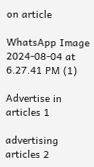on article

WhatsApp Image 2024-08-04 at 6.27.41 PM (1)

Advertise in articles 1

advertising articles 2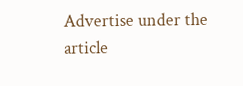Advertise under the article